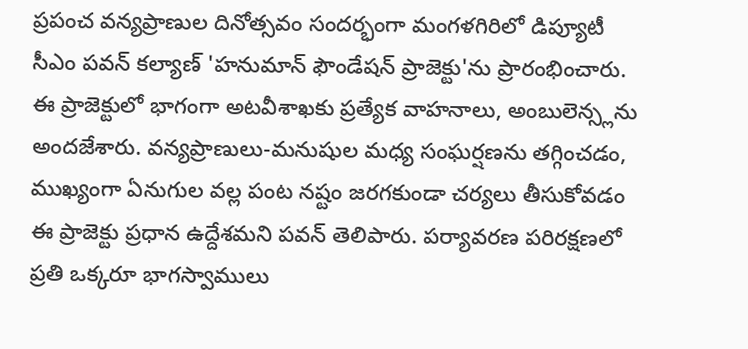ప్రపంచ వన్యప్రాణుల దినోత్సవం సందర్భంగా మంగళగిరిలో డిప్యూటీ సీఎం పవన్ కల్యాణ్ 'హనుమాన్ ఫౌండేషన్ ప్రాజెక్టు'ను ప్రారంభించారు. ఈ ప్రాజెక్టులో భాగంగా అటవీశాఖకు ప్రత్యేక వాహనాలు, అంబులెన్స్లను అందజేశారు. వన్యప్రాణులు-మనుషుల మధ్య సంఘర్షణను తగ్గించడం, ముఖ్యంగా ఏనుగుల వల్ల పంట నష్టం జరగకుండా చర్యలు తీసుకోవడం ఈ ప్రాజెక్టు ప్రధాన ఉద్దేశమని పవన్ తెలిపారు. పర్యావరణ పరిరక్షణలో ప్రతి ఒక్కరూ భాగస్వాములు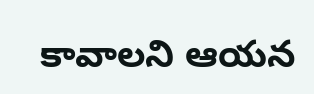కావాలని ఆయన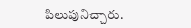పిలుపునిచ్చారు.